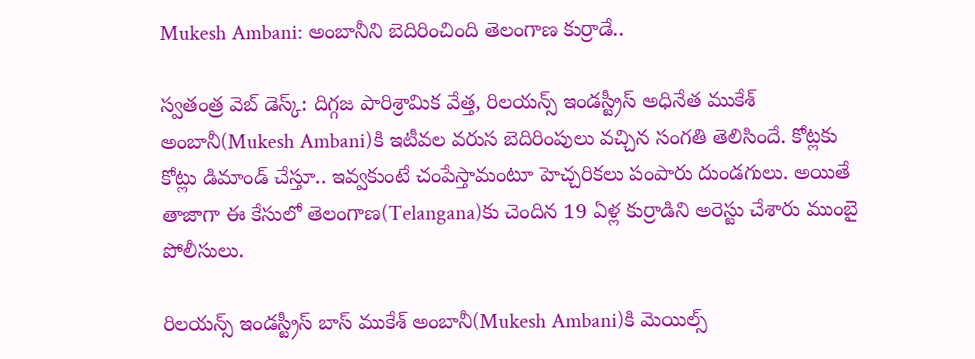Mukesh Ambani: అంబానీని బెదిరించింది తెలంగాణ కుర్రాడే..

స్వతంత్ర వెబ్ డెస్క్: దిగ్గజ పారిశ్రామిక వేత్త, రిలయన్స్ ఇండస్ట్రీస్ అధినేత ముకేశ్ అంబానీ(Mukesh Ambani)కి ఇటీవల వరుస బెదిరింపులు వచ్చిన సంగతి తెలిసిందే. కోట్లకు కోట్లు డిమాండ్ చేస్తూ.. ఇవ్వకుంటే చంపేస్తామంటూ హెచ్చరికలు పంపారు దుండగులు. అయితే తాజాగా ఈ కేసులో తెలంగాణ(Telangana)కు చెందిన 19 ఏళ్ల కుర్రాడిని అరెస్టు చేశారు ముంబై పోలీసులు.

రిలయన్స్ ఇండస్ట్రీస్ బాస్ ముకేశ్ అంబానీ(Mukesh Ambani)కి మెయిల్స్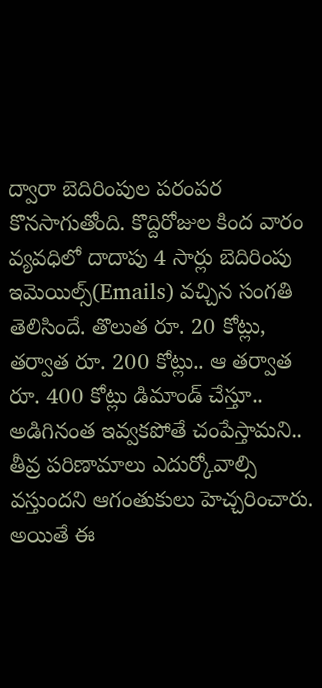ద్వారా బెదిరింపుల పరంపర కొనసాగుతోంది. కొద్దిరోజుల కింద వారం వ్యవధిలో దాదాపు 4 సార్లు బెదిరింపు ఇమెయిల్స్(Emails) వచ్చిన సంగతి తెలిసిందే. తొలుత రూ. 20 కోట్లు, తర్వాత రూ. 200 కోట్లు.. ఆ తర్వాత రూ. 400 కోట్లు డిమాండ్ చేస్తూ.. అడిగినంత ఇవ్వకపోతే చంపేస్తామని.. తీవ్ర పరిణామాలు ఎదుర్కోవాల్సి వస్తుందని ఆగంతుకులు హెచ్చరించారు. అయితే ఈ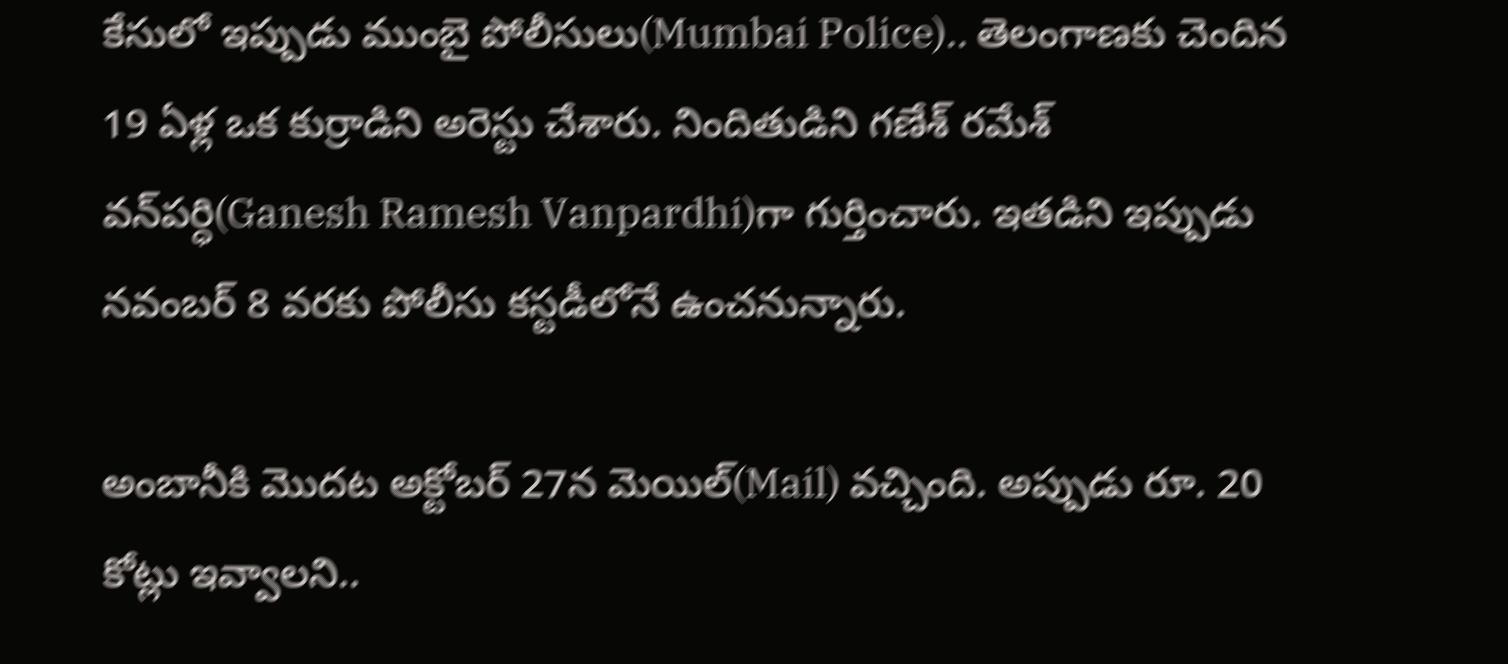కేసులో ఇప్పుడు ముంబై పోలీసులు(Mumbai Police).. తెలంగాణకు చెందిన 19 ఏళ్ల ఒక కుర్రాడిని అరెస్టు చేశారు. నిందితుడిని గణేశ్ రమేశ్ వన్‌పర్ధి(Ganesh Ramesh Vanpardhi)గా గుర్తించారు. ఇతడిని ఇప్పుడు నవంబర్ 8 వరకు పోలీసు కస్టడీలోనే ఉంచనున్నారు.

అంబానీకి మొదట అక్టోబర్ 27న మెయిల్(Mail) వచ్చింది. అప్పుడు రూ. 20 కోట్లు ఇవ్వాలని..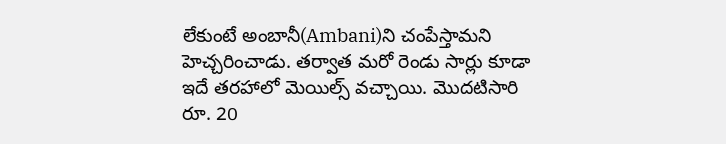లేకుంటే అంబానీ(Ambani)ని చంపేస్తామని హెచ్చరించాడు. తర్వాత మరో రెండు సార్లు కూడా ఇదే తరహాలో మెయిల్స్ వచ్చాయి. మొదటిసారి రూ. 20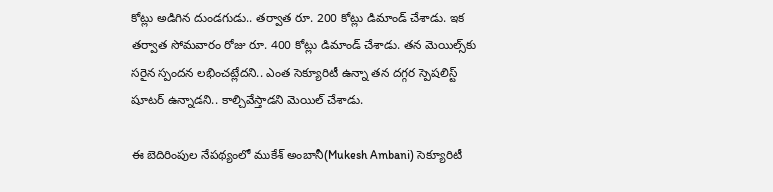కోట్లు అడిగిన దుండగుడు.. తర్వాత రూ. 200 కోట్లు డిమాండ్ చేశాడు. ఇక తర్వాత సోమవారం రోజు రూ. 400 కోట్లు డిమాండ్ చేశాడు. తన మెయిల్స్‌కు సరైన స్పందన లభించట్లేదని.. ఎంత సెక్యూరిటీ ఉన్నా తన దగ్గర స్పెషలిస్ట్ షూటర్ ఉన్నాడని.. కాల్చివేస్తాడని మెయిల్ చేశాడు.

ఈ బెదిరింపుల నేపథ్యంలో ముకేశ్ అంబానీ(Mukesh Ambani) సెక్యూరిటీ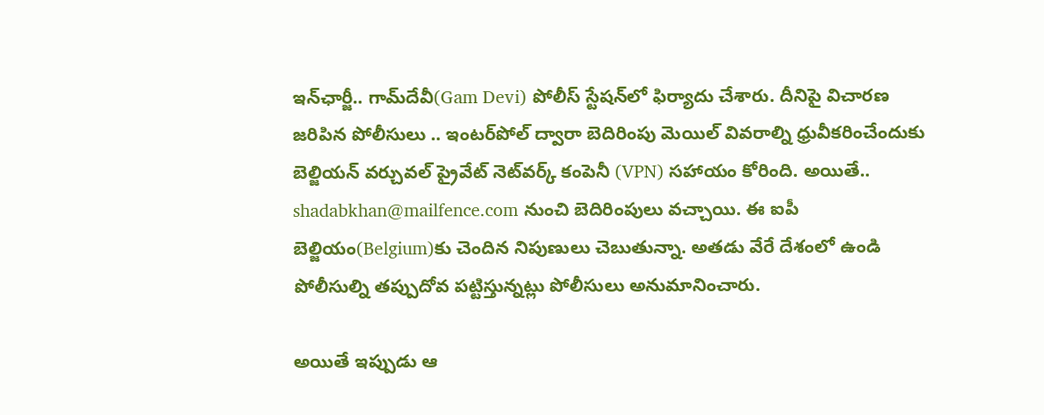ఇన్‌ఛార్జీ.. గామ్‌దేవీ(Gam Devi) పోలీస్ స్టేషన్‌లో ఫిర్యాదు చేశారు. దీనిపై విచారణ జరిపిన పోలీసులు .. ఇంటర్‌పోల్ ద్వారా బెదిరింపు మెయిల్ వివరాల్ని ధ్రువీకరించేందుకు బెల్జియన్ వర్చువల్ ప్రైవేట్ నెట్‌వర్క్ కంపెనీ (VPN) సహాయం కోరింది. అయితే.. shadabkhan@mailfence.com నుంచి బెదిరింపులు వచ్చాయి. ఈ ఐపీ బెల్జియం(Belgium)కు చెందిన నిపుణులు చెబుతున్నా. అతడు వేరే దేశంలో ఉండి పోలీసుల్ని తప్పుదోవ పట్టిస్తున్నట్లు పోలీసులు అనుమానించారు.

అయితే ఇప్పుడు ఆ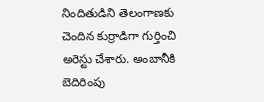నిందితుడిని తెలంగాణకు చెందిన కుర్రాడిగా గుర్తించి అరెస్టు చేశారు. అంబానీకి బెదిరింపు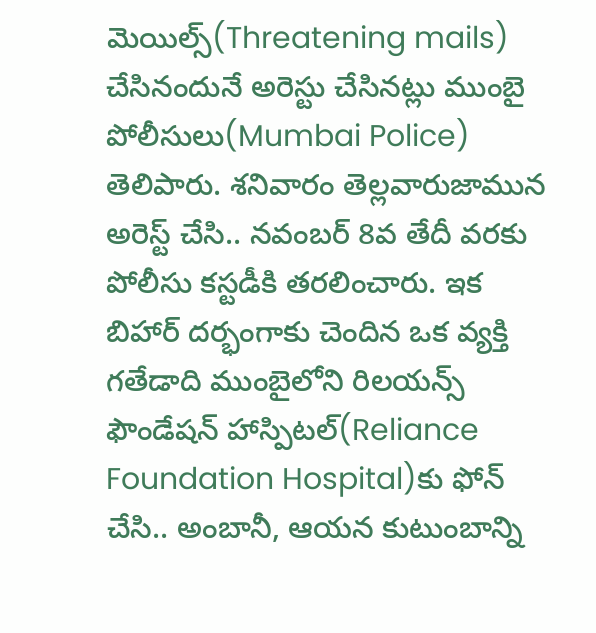మెయిల్స్(Threatening mails) చేసినందునే అరెస్టు చేసినట్లు ముంబై పోలీసులు(Mumbai Police) తెలిపారు. శనివారం తెల్లవారుజామున అరెస్ట్ చేసి.. నవంబర్ 8వ తేదీ వరకు పోలీసు కస్టడీకి తరలించారు. ఇక బిహార్ దర్భంగాకు చెందిన ఒక వ్యక్తి గతేడాది ముంబైలోని రిలయన్స్ ఫౌండేషన్ హాస్పిటల్‌(Reliance Foundation Hospital)కు ఫోన్ చేసి.. అంబానీ, ఆయన కుటుంబాన్ని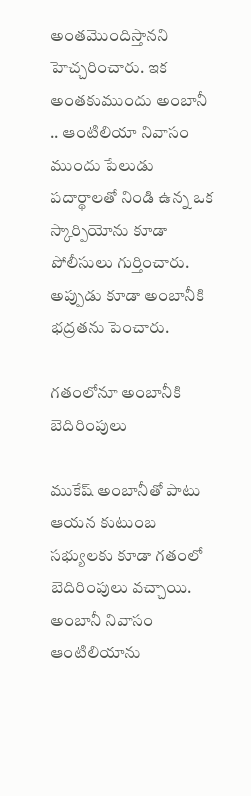అంతమొందిస్తానని హెచ్చరించారు. ఇక అంతకుముందు అంబానీ .. ఆంటిలియా నివాసం ముందు పేలుడు పదార్థాలతో నిండి ఉన్న ఒక స్కార్పియోను కూడా పోలీసులు గుర్తించారు. అప్పుడు కూడా అంబానీకి భద్రతను పెంచారు.

గతంలోనూ అంబానీకి బెదిరింపులు

ముకేష్‌ అంబానీతో పాటు ఆయన కుటుంబ సభ్యులకు కూడా గతంలో బెదిరింపులు వచ్చాయి. అంబానీ నివాసం ఆంటిలియాను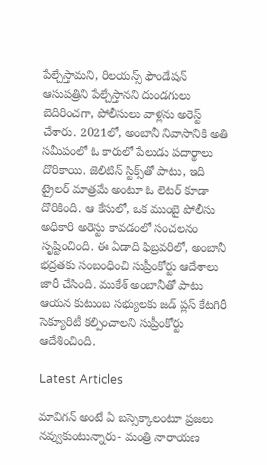పేల్చేస్తామని, రిలయన్స్ ఫౌండేషన్ ఆసుపత్రిని పేల్చేస్తానని దుండగులు బెదిరించగా, పోలీసులు వాళ్లను అరెస్ట్‌ చేశారు. 2021లో, అంబానీ నివాసానికి అతి సమీపంలో ఓ కారులో పేలుడు పదార్థాలు దొరికాయి. జెలిటిన్ స్టిక్స్‌తో పాటు, ఇది ట్రైలర్‌ మాత్రమే అంటూ ఓ లెటర్‌ కూడా దొరికింది. ఆ కేసులో, ఒక ముంబై పోలీసు అధికారి అరెస్టు కావడంలో సంచలనం సృష్టించింది. ఈ ఏడాది ఫిబ్రవరిలో, అంబానీ భద్రతకు సంబంధించి సుప్రీంకోర్టు ఆదేశాలు జారీ చేసింది. ముకేశ్ అంబానీతో పాటు ఆయన కుటుంబ సభ్యులకు జడ్ ప్లస్ కేటగిరీ సెక్యూరిటీ కల్పించాలని సుప్రీంకోర్టు ఆదేశించింది.

Latest Articles

మావిగన్ అంటే ఏ బస్సెక్కాలంటూ ప్రజలు నవ్వుకుంటున్నారు- మంత్రి నారాయణ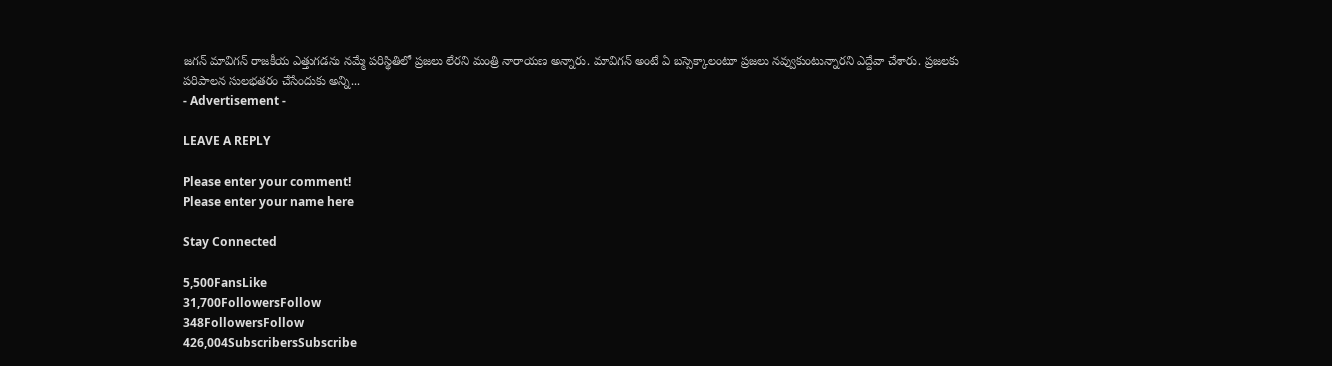జగన్ మావిగన్ రాజకీయ ఎత్తుగడను నమ్మే పరిస్థితిలో ప్రజలు లేరని మంత్రి నారాయణ అన్నారు. మావిగన్ అంటే ఏ బస్సెక్కాలంటూ ప్రజలు నవ్వుకుంటున్నారని ఎద్దేవా చేశారు. ప్రజలకు పరిపాలన సులభతరం చేసేందుకు అన్ని...
- Advertisement -

LEAVE A REPLY

Please enter your comment!
Please enter your name here

Stay Connected

5,500FansLike
31,700FollowersFollow
348FollowersFollow
426,004SubscribersSubscribe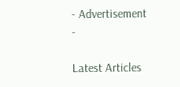- Advertisement -

Latest Articles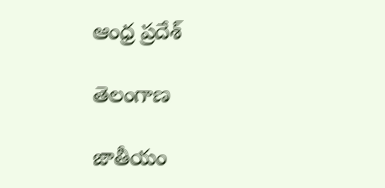ఆంధ్ర ప్రదేశ్

తెలంగాణ

జాతీయం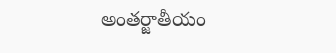అంతర్జాతీయం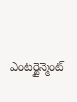ఎంటర్టైన్మెంట్